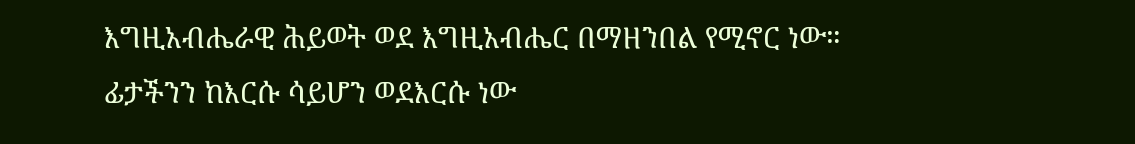እግዚአብሔራዊ ሕይወት ወደ እግዚአብሔር በማዘንበል የሚኖር ነው። ፊታችንን ከእርሱ ሳይሆን ወደእርሱ ነው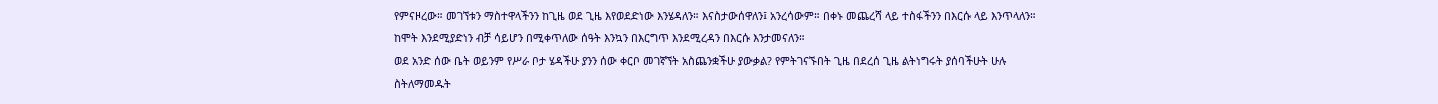የምናዞረው። መገኘቱን ማስተዋላችንን ከጊዜ ወደ ጊዜ እየወደድነው እንሄዳለን። እናስታውሰዋለን፤ አንረሳውም። በቀኑ መጨረሻ ላይ ተስፋችንን በእርሱ ላይ እንጥላለን። ከሞት እንደሚያድነን ብቻ ሳይሆን በሚቀጥለው ሰዓት እንኳን በእርግጥ እንደሚረዳን በእርሱ እንታመናለን።
ወደ አንድ ሰው ቤት ወይንም የሥራ ቦታ ሄዳችሁ ያንን ሰው ቀርቦ መገኛኘት አስጨንቋችሁ ያውቃል? የምትገናኙበት ጊዜ በደረሰ ጊዜ ልትነግሩት ያሰባችሁት ሁሉ ስትለማመዱት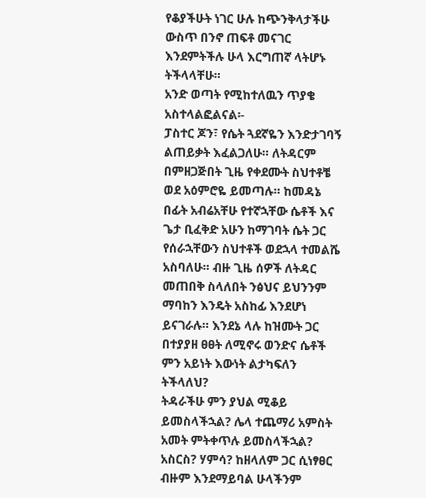የቆያችሁት ነገር ሁሉ ከጭንቅላታችሁ ውስጥ በንኖ ጠፍቶ መናገር እንደምትችሉ ሁላ እርግጠኛ ላትሆኑ ትችላላቸሁ።
አንድ ወጣት የሚከተለዉን ጥያቄ አስተላልፎልናል፡-
ፓስተር ጆን፣ የሴት ጓደኛዬን እንድታገባኝ ልጠይቃት እፈልጋለሁ። ለትዳርም በምዘጋጅበት ጊዜ የቀደሙት ስህተቶቼ ወደ አዕምሮዬ ይመጣሉ። ከመዳኔ በፊት አብሬአቸሁ የተኛኋቸው ሴቶች እና ጌታ ቢፈቅድ አሁን ከማገባት ሴት ጋር የሰራኋቸውን ስህተቶች ወደኋላ ተመልሼ አስባለሁ። ብዙ ጊዜ ሰዎች ለትዳር መጠበቅ ስላለበት ንፅህና ይህንንም ማባከን እንዴት አስከፊ እንደሆነ ይናገራሉ። እንደኔ ላሉ ከዝሙት ጋር በተያያዘ ፀፀት ለሚኖሩ ወንድና ሴቶች ምን አይነት እውነት ልታካፍለን ትችላለህ?
ትዳራችሁ ምን ያህል ሚቆይ ይመስላችኋል? ሌላ ተጨማሪ አምስት አመት ምትቀጥሉ ይመስላችኋል? አስርስ? ሃምሳ? ከዘላለም ጋር ሲነፃፀር ብዙም እንደማይባል ሁላችንም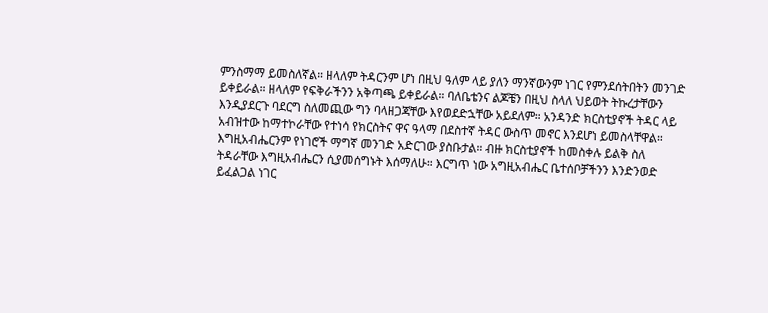ምንስማማ ይመስለኛል። ዘላለም ትዳርንም ሆነ በዚህ ዓለም ላይ ያለን ማንኛውንም ነገር የምንደሰትበትን መንገድ ይቀይራል። ዘላለም የፍቅራችንን አቅጣጫ ይቀይራል። ባለቤቴንና ልጆቼን በዚህ ስላለ ህይወት ትኩረታቸውን እንዲያደርጉ ባደርግ ስለመጪው ግን ባላዘጋጃቸው እየወደድኋቸው አይደለም። አንዳንድ ክርስቲያኖች ትዳር ላይ አብዝተው ከማተኮራቸው የተነሳ የክርስትና ዋና ዓላማ በደስተኛ ትዳር ውስጥ መኖር እንደሆነ ይመስላቸዋል። እግዚአብሔርንም የነገሮች ማግኛ መንገድ አድርገው ያስቡታል። ብዙ ክርስቲያኖች ከመስቀሉ ይልቅ ስለ ትዳራቸው እግዚአብሔርን ሲያመሰግኑት እሰማለሁ። እርግጥ ነው አግዚአብሔር ቤተሰቦቻችንን እንድንወድ ይፈልጋል ነገር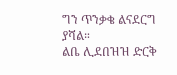ግን ጥንቃቄ ልናደርግ ያሻል።
ልቤ ሊደበዝዝ ድርቅ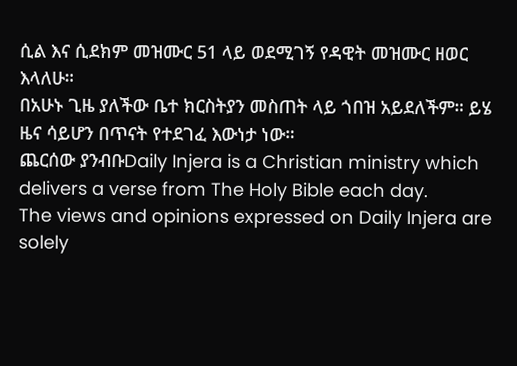ሲል እና ሲደክም መዝሙር 51 ላይ ወደሚገኝ የዳዊት መዝሙር ዘወር እላለሁ።
በአሁኑ ጊዜ ያለችው ቤተ ክርስትያን መስጠት ላይ ጎበዝ አይደለችም። ይሄ ዜና ሳይሆን በጥናት የተደገፈ እውነታ ነው።
ጨርሰው ያንብቡDaily Injera is a Christian ministry which delivers a verse from The Holy Bible each day.
The views and opinions expressed on Daily Injera are solely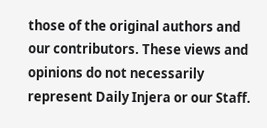those of the original authors and our contributors. These views and opinions do not necessarily represent Daily Injera or our Staff.